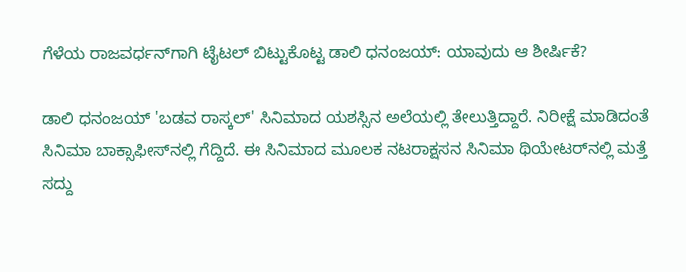ಗೆಳೆಯ ರಾಜವರ್ಧನ್‌ಗಾಗಿ ಟೈಟಲ್ ಬಿಟ್ಟುಕೊಟ್ಟ ಡಾಲಿ ಧನಂಜಯ್: ಯಾವುದು ಆ ಶೀರ್ಷಿಕೆ?

ಡಾಲಿ ಧನಂಜಯ್ 'ಬಡವ ರಾಸ್ಕಲ್' ಸಿನಿಮಾದ ಯಶಸ್ಸಿನ ಅಲೆಯಲ್ಲಿ ತೇಲುತ್ತಿದ್ದಾರೆ. ನಿರೀಕ್ಷೆ ಮಾಡಿದಂತೆ ಸಿನಿಮಾ ಬಾಕ್ಸಾಫೀಸ್‌ನಲ್ಲಿ ಗೆದ್ದಿದೆ. ಈ ಸಿನಿಮಾದ ಮೂಲಕ ನಟರಾಕ್ಷಸನ ಸಿನಿಮಾ ಥಿಯೇಟರ್‌ನಲ್ಲಿ ಮತ್ತೆ ಸದ್ದು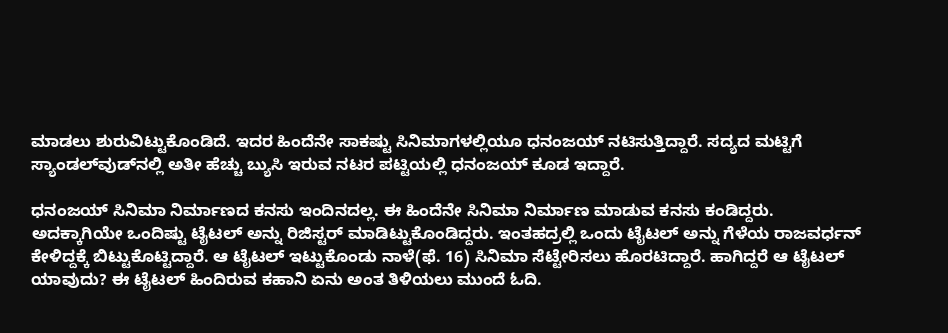ಮಾಡಲು ಶುರುವಿಟ್ಟುಕೊಂಡಿದೆ. ಇದರ ಹಿಂದೆನೇ ಸಾಕಷ್ಟು ಸಿನಿಮಾಗಳಲ್ಲಿಯೂ ಧನಂಜಯ್ ನಟಿಸುತ್ತಿದ್ದಾರೆ. ಸದ್ಯದ ಮಟ್ಟಿಗೆ ಸ್ಯಾಂಡಲ್‌ವುಡ್‌ನಲ್ಲಿ ಅತೀ ಹೆಚ್ಚು ಬ್ಯುಸಿ ಇರುವ ನಟರ ಪಟ್ಟಿಯಲ್ಲಿ ಧನಂಜಯ್ ಕೂಡ ಇದ್ದಾರೆ.

ಧನಂಜಯ್ ಸಿನಿಮಾ ನಿರ್ಮಾಣದ ಕನಸು ಇಂದಿನದಲ್ಲ. ಈ ಹಿಂದೆನೇ ಸಿನಿಮಾ ನಿರ್ಮಾಣ ಮಾಡುವ ಕನಸು ಕಂಡಿದ್ದರು. ಅದಕ್ಕಾಗಿಯೇ ಒಂದಿಷ್ಟು ಟೈಟಲ್ ಅನ್ನು ರಿಜಿಸ್ಟರ್ ಮಾಡಿಟ್ಟುಕೊಂಡಿದ್ದರು. ಇಂತಹದ್ರಲ್ಲಿ ಒಂದು ಟೈಟಲ್ ಅನ್ನು ಗೆಳೆಯ ರಾಜವರ್ಧನ್ ಕೇಳಿದ್ದಕ್ಕೆ ಬಿಟ್ಟುಕೊಟ್ಟಿದ್ದಾರೆ. ಆ ಟೈಟಲ್ ಇಟ್ಟುಕೊಂಡು ನಾಳೆ(ಫೆ. 16) ಸಿನಿಮಾ ಸೆಟ್ಟೇರಿಸಲು ಹೊರಟಿದ್ದಾರೆ. ಹಾಗಿದ್ದರೆ ಆ ಟೈಟಲ್ ಯಾವುದು? ಈ ಟೈಟಲ್ ಹಿಂದಿರುವ ಕಹಾನಿ ಏನು ಅಂತ ತಿಳಿಯಲು ಮುಂದೆ ಓದಿ.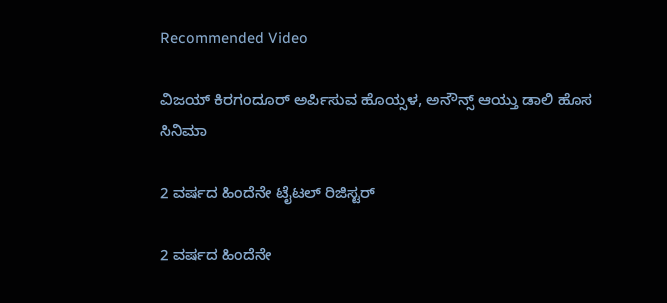Recommended Video

ವಿಜಯ್ ಕಿರಗಂದೂರ್ ಅರ್ಪಿಸುವ ಹೊಯ್ಸಳ, ಅನೌನ್ಸ್ ಆಯ್ತು ಡಾಲಿ ಹೊಸ ಸಿನಿಮಾ

2 ವರ್ಷದ ಹಿಂದೆನೇ ಟೈಟಲ್ ರಿಜಿಸ್ಟರ್

2 ವರ್ಷದ ಹಿಂದೆನೇ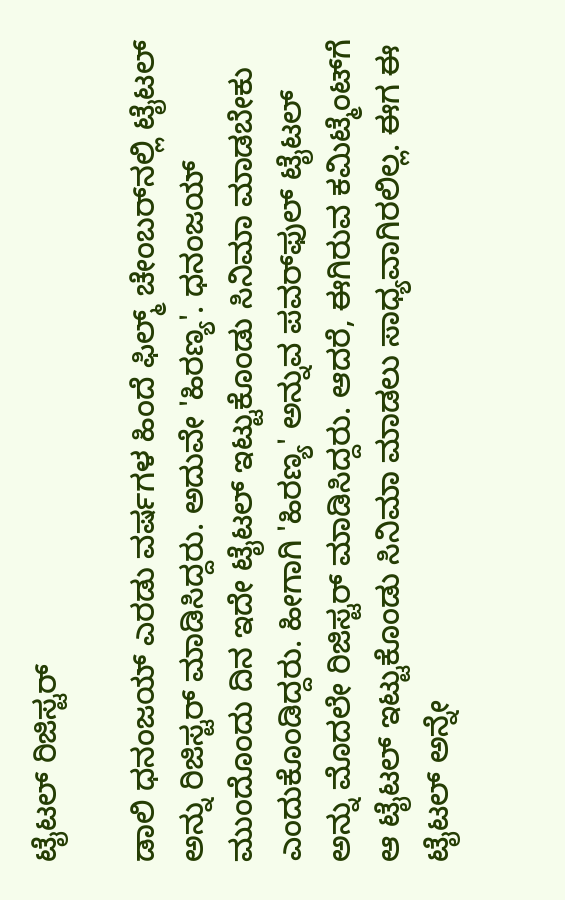ಟೈಟಲ್ ರಿಜಿಸ್ಟರ್

ಡಾಲಿ ಧನಂಜಯ್ ಎರಡು ವರ್ಷಗಳ ಹಿಂದೆ ಫಿಲ್ಮ್ ಚೇಂಬರ್‌ನಲ್ಲಿ ಟೈಟಲ್ ಅನ್ನು ರಿಜಿಸ್ಟರ್ ಮಾಡಿಸಿದ್ದರು. ಅದುವೇ 'ಹಿರಣ್ಯ'. ಧನಂಜಯ್ ಮುಂದೊಂದು ದಿನ ಇದೇ ಟೈಟಲ್ ಇಟ್ಟುಕೊಂಡು ಸಿನಿಮಾ ಮಾಡಬೇಕು ಎಂದುಕೊಂಡಿದ್ದರು. ಹೀಗಾಗಿ 'ಹಿರಣ್ಯ' ಅನ್ನುವ ಪವರ್‌ಫುಲ್ ಟೈಟಲ್ ಅನ್ನು ಮೊದಲೇ ರಿಜಿಸ್ಟರ್ ಮಾಡಿಸಿದ್ದರು. ಆದರೆ, ಈಗಿರುವ ಕಮಿಟ್ಮೆಂಟ್‌ಗೆ ಆ ಟೈಟಲ್ ಇಟ್ಟುಕೊಂಡು ಸಿನಿಮಾ ಮಾಡಲು ಸಾಧ್ಯವಾಗಿರಲಿಲ್ಲ. ಈಗ ಈ ಟೈಟಲ್ ಅನ್ನೇ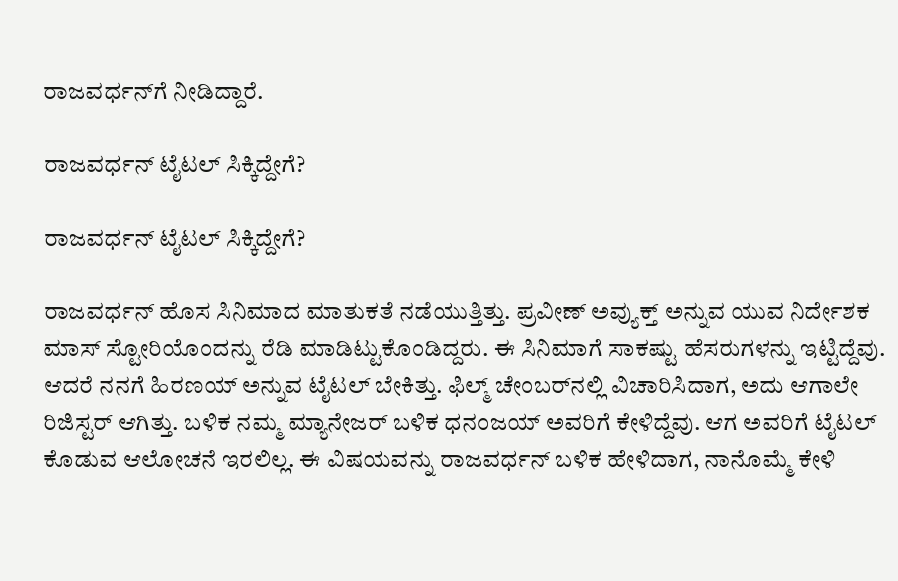ರಾಜವರ್ಧನ್‌ಗೆ ನೀಡಿದ್ದಾರೆ.

ರಾಜವರ್ಧನ್ ಟೈಟಲ್ ಸಿಕ್ಕಿದ್ದೇಗೆ?

ರಾಜವರ್ಧನ್ ಟೈಟಲ್ ಸಿಕ್ಕಿದ್ದೇಗೆ?

ರಾಜವರ್ಧನ್ ಹೊಸ ಸಿನಿಮಾದ ಮಾತುಕತೆ ನಡೆಯುತ್ತಿತ್ತು. ಪ್ರವೀಣ್ ಅವ್ಯುಕ್ತ್ ಅನ್ನುವ ಯುವ ನಿರ್ದೇಶಕ ಮಾಸ್ ಸ್ಟೋರಿಯೊಂದನ್ನು ರೆಡಿ ಮಾಡಿಟ್ಟುಕೊಂಡಿದ್ದರು. ಈ ಸಿನಿಮಾಗೆ ಸಾಕಷ್ಟು ಹೆಸರುಗಳನ್ನು ಇಟ್ಟಿದ್ದೆವು. ಆದರೆ ನನಗೆ ಹಿರಣಯ್ ಅನ್ನುವ ಟೈಟಲ್ ಬೇಕಿತ್ತು. ಫಿಲ್ಮ್ ಚೇಂಬರ್‌ನಲ್ಲಿ ವಿಚಾರಿಸಿದಾಗ, ಅದು ಆಗಾಲೇ ರಿಜಿಸ್ಟರ್ ಆಗಿತ್ತು. ಬಳಿಕ ನಮ್ಮ ಮ್ಯಾನೇಜರ್ ಬಳಿಕ ಧನಂಜಯ್ ಅವರಿಗೆ ಕೇಳಿದ್ದೆವು. ಆಗ ಅವರಿಗೆ ಟೈಟಲ್ ಕೊಡುವ ಆಲೋಚನೆ ಇರಲಿಲ್ಲ. ಈ ವಿಷಯವನ್ನು ರಾಜವರ್ಧನ್ ಬಳಿಕ ಹೇಳಿದಾಗ, ನಾನೊಮ್ಮೆ ಕೇಳಿ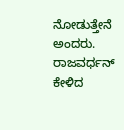ನೋಡುತ್ತೇನೆ ಅಂದರು. ರಾಜವರ್ಧನ್ ಕೇಳಿದ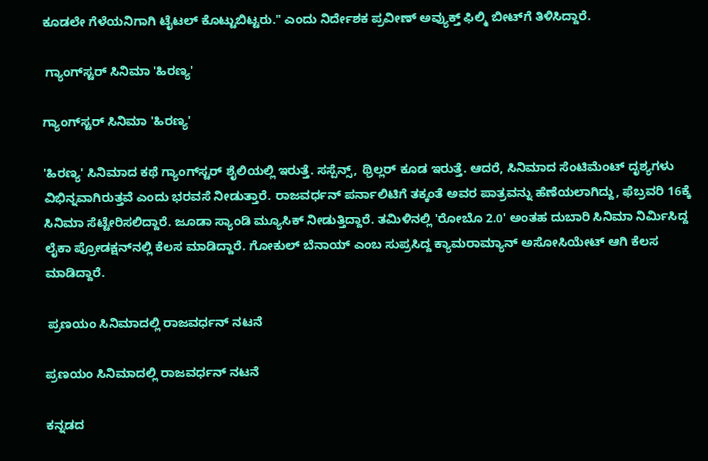ಕೂಡಲೇ ಗೆಳೆಯನಿಗಾಗಿ ಟೈಟಲ್ ಕೊಟ್ಟುಬಿಟ್ಟರು." ಎಂದು ನಿರ್ದೇಶಕ ಪ್ರವೀಣ್ ಅವ್ಯುಕ್ತ್ ಫಿಲ್ಮಿ ಬೀಟ್‌ಗೆ ತಿಳಿಸಿದ್ದಾರೆ.

 ಗ್ಯಾಂಗ್‌ಸ್ಟರ್ ಸಿನಿಮಾ 'ಹಿರಣ್ಯ'

ಗ್ಯಾಂಗ್‌ಸ್ಟರ್ ಸಿನಿಮಾ 'ಹಿರಣ್ಯ'

'ಹಿರಣ್ಯ' ಸಿನಿಮಾದ ಕಥೆ ಗ್ಯಾಂಗ್‌ಸ್ಟರ್ ಶೈಲಿಯಲ್ಲಿ ಇರುತ್ತೆ. ಸಸ್ಪೆನ್ಸ್, ಥ್ರಿಲ್ಲರ್ ಕೂಡ ಇರುತ್ತೆ. ಆದರೆ, ಸಿನಿಮಾದ ಸೆಂಟಿಮೆಂಟ್ ದೃಶ್ಯಗಳು ವಿಭಿನ್ನವಾಗಿರುತ್ತವೆ ಎಂದು ಭರವಸೆ ನೀಡುತ್ತಾರೆ. ರಾಜವರ್ಧನ್ ಪರ್ನಾಲಿಟಿಗೆ ತಕ್ಕಂತೆ ಅವರ ಪಾತ್ರವನ್ನು ಹೆಣೆಯಲಾಗಿದ್ದು, ಫೆಬ್ರವರಿ 16ಕ್ಕೆ ಸಿನಿಮಾ ಸೆಟ್ಟೇರಿಸಲಿದ್ದಾರೆ. ಜೂಡಾ ಸ್ಯಾಂಡಿ ಮ್ಯೂಸಿಕ್ ನೀಡುತ್ತಿದ್ದಾರೆ. ತಮಿಳಿನಲ್ಲಿ 'ರೋಬೊ 2.0' ಅಂತಹ ದುಬಾರಿ ಸಿನಿಮಾ ನಿರ್ಮಿಸಿದ್ದ ಲೈಕಾ ಪ್ರೋಡಕ್ಷನ್‌ನಲ್ಲಿ ಕೆಲಸ ಮಾಡಿದ್ದಾರೆ. ಗೋಕುಲ್ ಬೆನಾಯ್ ಎಂಬ ಸುಪ್ರಸಿದ್ದ ಕ್ಯಾಮರಾಮ್ಯಾನ್ ಅಸೋಸಿಯೇಟ್ ಆಗಿ ಕೆಲಸ ಮಾಡಿದ್ದಾರೆ.

 ಪ್ರಣಯಂ ಸಿನಿಮಾದಲ್ಲಿ ರಾಜವರ್ಧನ್ ನಟನೆ

ಪ್ರಣಯಂ ಸಿನಿಮಾದಲ್ಲಿ ರಾಜವರ್ಧನ್ ನಟನೆ

ಕನ್ನಡದ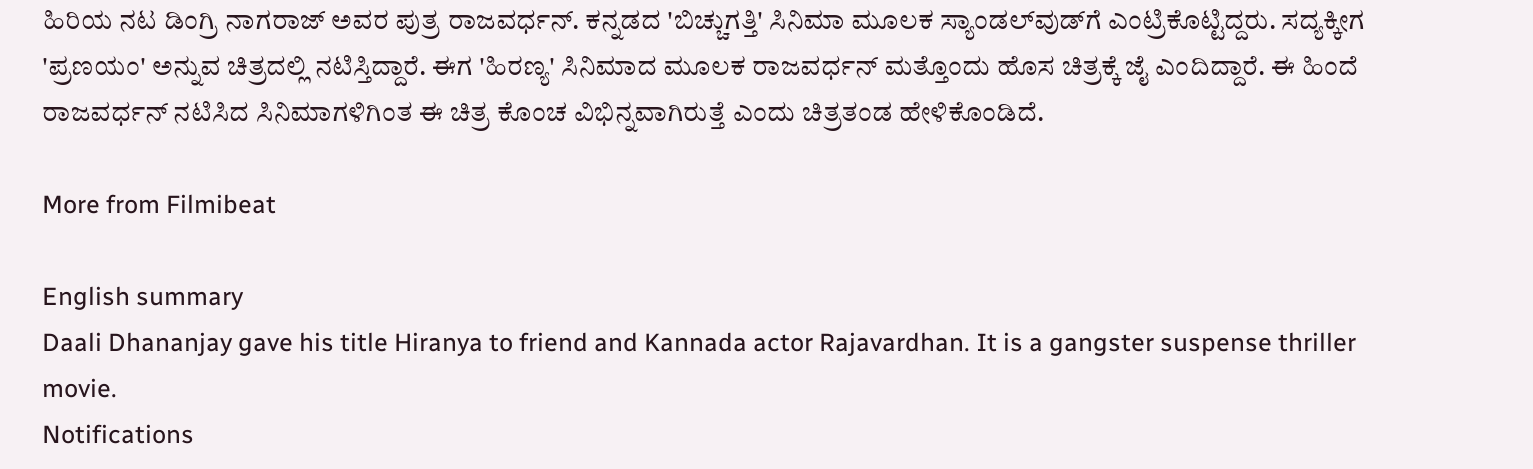ಹಿರಿಯ ನಟ ಡಿಂಗ್ರಿ ನಾಗರಾಜ್ ಅವರ ಪುತ್ರ ರಾಜವರ್ಧನ್. ಕನ್ನಡದ 'ಬಿಚ್ಚುಗತ್ತಿ' ಸಿನಿಮಾ ಮೂಲಕ ಸ್ಯಾಂಡಲ್‌ವುಡ್‌ಗೆ ಎಂಟ್ರಿಕೊಟ್ಟಿದ್ದರು. ಸದ್ಯಕ್ಕೀಗ 'ಪ್ರಣಯಂ' ಅನ್ನುವ ಚಿತ್ರದಲ್ಲಿ ನಟಿಸ್ತಿದ್ದಾರೆ. ಈಗ 'ಹಿರಣ್ಯ' ಸಿನಿಮಾದ ಮೂಲಕ ರಾಜವರ್ಧನ್ ಮತ್ತೊಂದು ಹೊಸ ಚಿತ್ರಕ್ಕೆ ಜೈ ಎಂದಿದ್ದಾರೆ. ಈ ಹಿಂದೆ ರಾಜವರ್ಧನ್ ನಟಿಸಿದ ಸಿನಿಮಾಗಳಿಗಿಂತ ಈ ಚಿತ್ರ ಕೊಂಚ ವಿಭಿನ್ನವಾಗಿರುತ್ತೆ ಎಂದು ಚಿತ್ರತಂಡ ಹೇಳಿಕೊಂಡಿದೆ.

More from Filmibeat

English summary
Daali Dhananjay gave his title Hiranya to friend and Kannada actor Rajavardhan. It is a gangster suspense thriller movie.
Notifications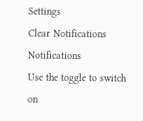Settings
Clear Notifications
Notifications
Use the toggle to switch on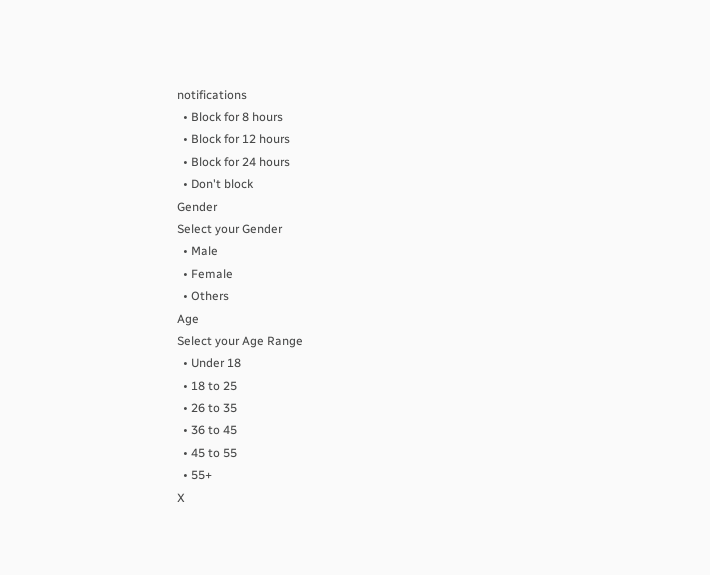notifications
  • Block for 8 hours
  • Block for 12 hours
  • Block for 24 hours
  • Don't block
Gender
Select your Gender
  • Male
  • Female
  • Others
Age
Select your Age Range
  • Under 18
  • 18 to 25
  • 26 to 35
  • 36 to 45
  • 45 to 55
  • 55+
X